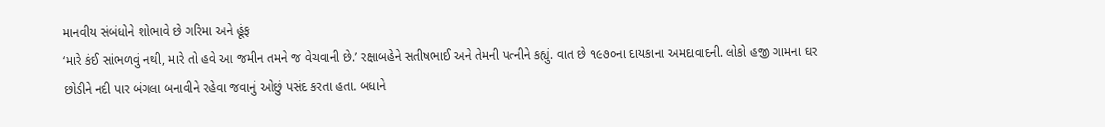માનવીય સંબંધોને શોભાવે છે ગરિમા અને હૂંફ
‘મારે કંઈ સાંભળવું નથી, મારે તો હવે આ જમીન તમને જ વેચવાની છે.’ રક્ષાબહેને સતીષભાઈ અને તેમની પત્નીને કહ્યું. વાત છે ૧૯૭૦ના દાયકાના અમદાવાદની. લોકો હજી ગામના ઘર છોડીને નદી પાર બંગલા બનાવીને રહેવા જવાનું ઓછું પસંદ કરતા હતા. બધાને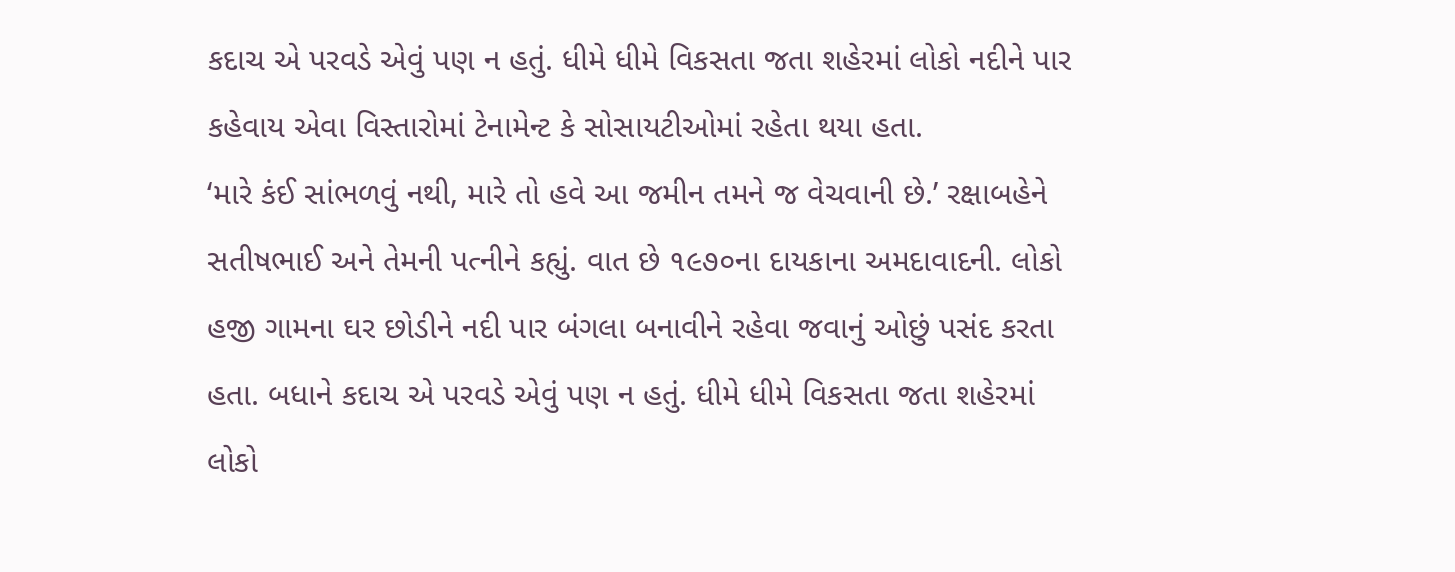કદાચ એ પરવડે એવું પણ ન હતું. ધીમે ધીમે વિકસતા જતા શહેરમાં લોકો નદીને પાર કહેવાય એવા વિસ્તારોમાં ટેનામેન્ટ કે સોસાયટીઓમાં રહેતા થયા હતા.
‘મારે કંઈ સાંભળવું નથી, મારે તો હવે આ જમીન તમને જ વેચવાની છે.’ રક્ષાબહેને સતીષભાઈ અને તેમની પત્નીને કહ્યું. વાત છે ૧૯૭૦ના દાયકાના અમદાવાદની. લોકો હજી ગામના ઘર છોડીને નદી પાર બંગલા બનાવીને રહેવા જવાનું ઓછું પસંદ કરતા હતા. બધાને કદાચ એ પરવડે એવું પણ ન હતું. ધીમે ધીમે વિકસતા જતા શહેરમાં લોકો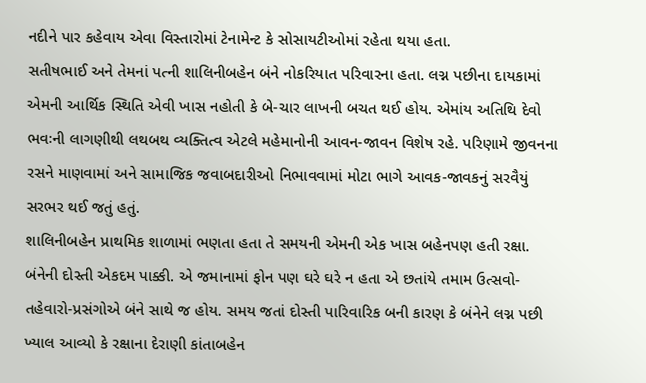નદીને પાર કહેવાય એવા વિસ્તારોમાં ટેનામેન્ટ કે સોસાયટીઓમાં રહેતા થયા હતા.
સતીષભાઈ અને તેમનાં પત્ની શાલિનીબહેન બંને નોકરિયાત પરિવારના હતા. લગ્ન પછીના દાયકામાં એમની આર્થિક સ્થિતિ એવી ખાસ નહોતી કે બે-ચાર લાખની બચત થઈ હોય. એમાંય અતિથિ દેવો ભવઃની લાગણીથી લથબથ વ્યક્તિત્વ એટલે મહેમાનોની આવન-જાવન વિશેષ રહે. પરિણામે જીવનના રસને માણવામાં અને સામાજિક જવાબદારીઓ નિભાવવામાં મોટા ભાગે આવક-જાવકનું સરવૈયું સરભર થઈ જતું હતું.
શાલિનીબહેન પ્રાથમિક શાળામાં ભણતા હતા તે સમયની એમની એક ખાસ બહેનપણ હતી રક્ષા. બંનેની દોસ્તી એકદમ પાક્કી. એ જમાનામાં ફોન પણ ઘરે ઘરે ન હતા એ છતાંયે તમામ ઉત્સવો-તહેવારો-પ્રસંગોએ બંને સાથે જ હોય. સમય જતાં દોસ્તી પારિવારિક બની કારણ કે બંનેને લગ્ન પછી ખ્યાલ આવ્યો કે રક્ષાના દેરાણી કાંતાબહેન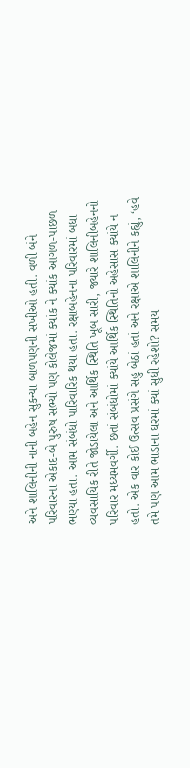અને શાલિનીની નાની બહેન સુકન્યા બાળપણની સખીઓ હતી. વળી બંને પરિવારના એકાદ-બે પુરુષ સભ્યો પણ કોલેજમાં ક્યાંક ને ક્યાંક આગળ-પાછળ ભણ્યા હતા. આમ સંબંધો પારિવારિક થયા હતા. રક્ષાબહેનના પરિવારમાં બધા વ્યવસાયિક રીતે જોડાયેલા અને આર્થિક સ્થિતિ ખૂબ સારી, જ્યારે શાલિનીબહેનનો પરિવાર મધ્યમવર્ગી. છતાં સંબંધોમાં ક્યાંયે આર્થિક સ્થિતિનો અહેસાસ ક્યાંયે ન હતો. એક વાર કોઈ ઉત્સવ પ્રસંગે સહુ બેઠાં હતાં અને રક્ષાએ શાલિનીને કહ્યું, ‘હવે તમે પણ આમ ભાડાના ઘરમાં ક્યાં સુધી રહેશો? સમય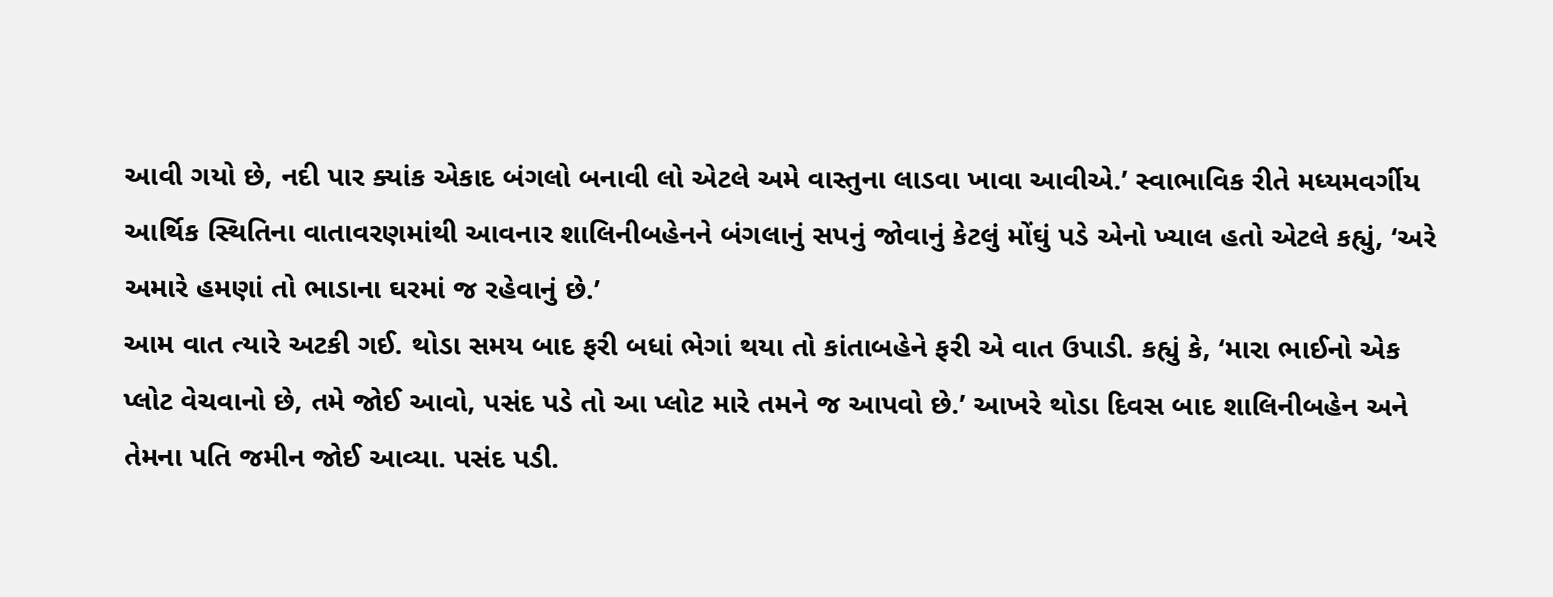આવી ગયો છે, નદી પાર ક્યાંક એકાદ બંગલો બનાવી લો એટલે અમે વાસ્તુના લાડવા ખાવા આવીએ.’ સ્વાભાવિક રીતે મધ્યમવર્ગીય આર્થિક સ્થિતિના વાતાવરણમાંથી આવનાર શાલિનીબહેનને બંગલાનું સપનું જોવાનું કેટલું મોંઘું પડે એનો ખ્યાલ હતો એટલે કહ્યું, ‘અરે અમારે હમણાં તો ભાડાના ઘરમાં જ રહેવાનું છે.’
આમ વાત ત્યારે અટકી ગઈ. થોડા સમય બાદ ફરી બધાં ભેગાં થયા તો કાંતાબહેને ફરી એ વાત ઉપાડી. કહ્યું કે, ‘મારા ભાઈનો એક પ્લોટ વેચવાનો છે, તમે જોઈ આવો, પસંદ પડે તો આ પ્લોટ મારે તમને જ આપવો છે.’ આખરે થોડા દિવસ બાદ શાલિનીબહેન અને તેમના પતિ જમીન જોઈ આવ્યા. પસંદ પડી.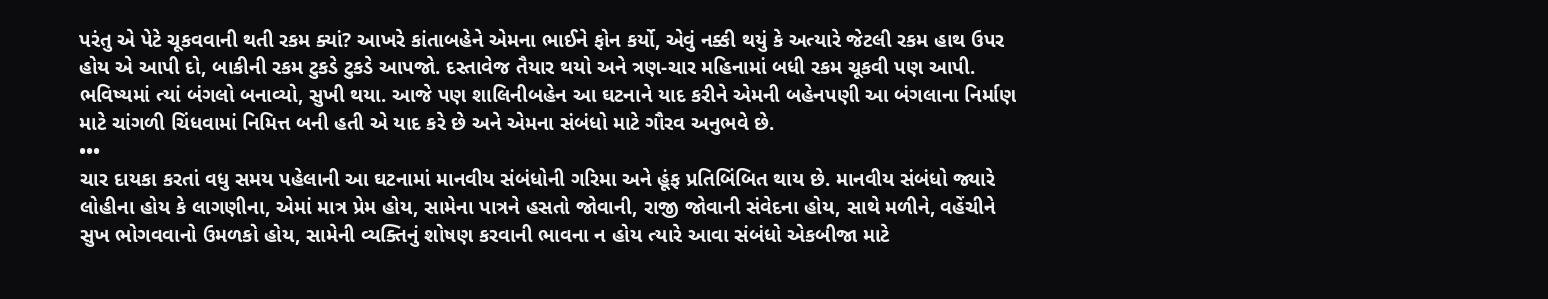પરંતુ એ પેટે ચૂકવવાની થતી રકમ ક્યાં? આખરે કાંતાબહેને એમના ભાઈને ફોન કર્યો, એવું નક્કી થયું કે અત્યારે જેટલી રકમ હાથ ઉપર હોય એ આપી દો, બાકીની રકમ ટુકડે ટુકડે આપજો. દસ્તાવેજ તૈયાર થયો અને ત્રણ-ચાર મહિનામાં બધી રકમ ચૂકવી પણ આપી. ભવિષ્યમાં ત્યાં બંગલો બનાવ્યો, સુખી થયા. આજે પણ શાલિનીબહેન આ ઘટનાને યાદ કરીને એમની બહેનપણી આ બંગલાના નિર્માણ માટે ચાંગળી ચિંધવામાં નિમિત્ત બની હતી એ યાદ કરે છે અને એમના સંબંધો માટે ગૌરવ અનુભવે છે.
•••
ચાર દાયકા કરતાં વધુ સમય પહેલાની આ ઘટનામાં માનવીય સંબંધોની ગરિમા અને હૂંફ પ્રતિબિંબિત થાય છે. માનવીય સંબંધો જ્યારે લોહીના હોય કે લાગણીના, એમાં માત્ર પ્રેમ હોય, સામેના પાત્રને હસતો જોવાની, રાજી જોવાની સંવેદના હોય, સાથે મળીને, વહેંચીને સુખ ભોગવવાનો ઉમળકો હોય, સામેની વ્યક્તિનું શોષણ કરવાની ભાવના ન હોય ત્યારે આવા સંબંધો એકબીજા માટે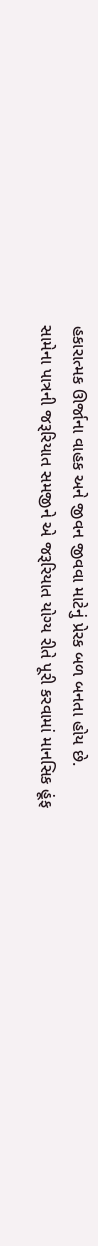હકારાત્મક ઊર્જાના વાહક અને જીવન જીવવા માટેનું પ્રેરક બળ બનતા હોય છે.
સામેના પાત્રની જરૂરિયાત સમજીને એ જરૂરિયાત યોગ્ય રીતે પૂરી કરવામાં માનસિક હૂંફ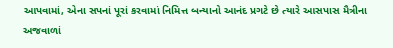આપવામાં, એના સપનાં પૂરાં કરવામાં નિમિત્ત બન્યાનો આનંદ પ્રગટે છે ત્યારે આસપાસ મૈત્રીના અજવાળાં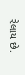રેલાય છે.